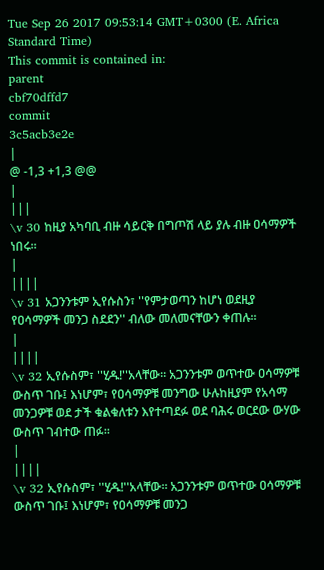Tue Sep 26 2017 09:53:14 GMT+0300 (E. Africa Standard Time)
This commit is contained in:
parent
cbf70dffd7
commit
3c5acb3e2e
|
@ -1,3 +1,3 @@
|
|||
\v 30 ከዚያ አካባቢ ብዙ ሳይርቅ በግጦሽ ላይ ያሉ ብዙ ዐሳማዎች ነበሩ።
|
||||
\v 31 አጋንንቱም ኢየሱስን፣ ''የምታወጣን ከሆነ ወደዚያ የዐሳማዎች መንጋ ስደደን'' ብለው መለመናቸውን ቀጠሉ።
|
||||
\v 32 ኢየሱስም፣ ''ሂዱ!''አላቸው። አጋንንቱም ወጥተው ዐሳማዎቹ ውስጥ ገቡ፤ እነሆም፣ የዐሳማዎቹ መንግው ሁሉከዚያም የአሳማ መንጋዎቹ ወደ ታች ቁልቁለቱን እየተጣደፉ ወደ ባሕሩ ወርደው ውሃው ውስጥ ገብተው ጠፉ፡፡
|
||||
\v 32 ኢየሱስም፣ ''ሂዱ!''አላቸው። አጋንንቱም ወጥተው ዐሳማዎቹ ውስጥ ገቡ፤ እነሆም፣ የዐሳማዎቹ መንጋ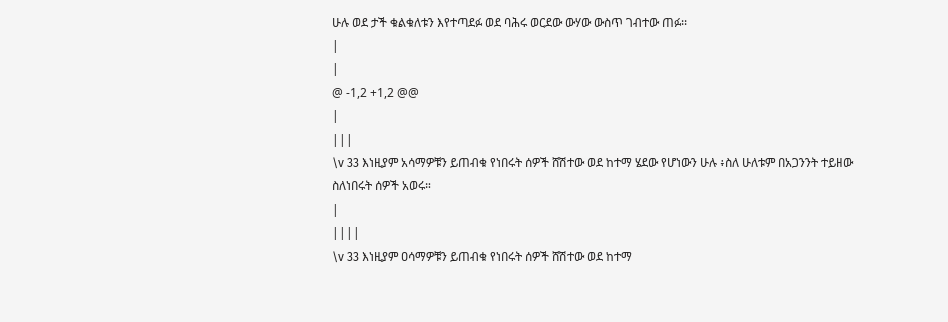ሁሉ ወደ ታች ቁልቁለቱን እየተጣደፉ ወደ ባሕሩ ወርደው ውሃው ውስጥ ገብተው ጠፉ፡፡
|
|
@ -1,2 +1,2 @@
|
|||
\v 33 እነዚያም አሳማዎቹን ይጠብቁ የነበሩት ሰዎች ሸሽተው ወደ ከተማ ሄደው የሆነውን ሁሉ ፥ስለ ሁለቱም በአጋንንት ተይዘው ስለነበሩት ሰዎች አወሩ።
|
||||
\v 33 እነዚያም ዐሳማዎቹን ይጠብቁ የነበሩት ሰዎች ሸሽተው ወደ ከተማ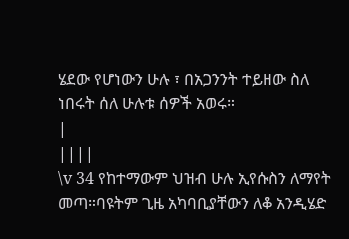ሄደው የሆነውን ሁሉ ፣ በአጋንንት ተይዘው ስለ ነበሩት ሰለ ሁሉቱ ሰዎች አወሩ።
|
||||
\v 34 የከተማውም ህዝብ ሁሉ ኢየሱስን ለማየት መጣ።ባዩትም ጊዜ አካባቢያቸውን ለቆ አንዲሄድ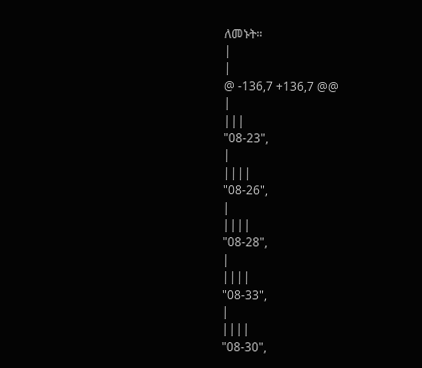ለመኑት።
|
|
@ -136,7 +136,7 @@
|
|||
"08-23",
|
||||
"08-26",
|
||||
"08-28",
|
||||
"08-33",
|
||||
"08-30",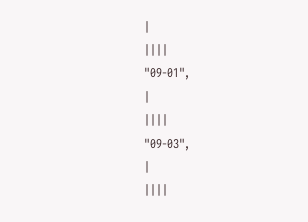|
||||
"09-01",
|
||||
"09-03",
|
||||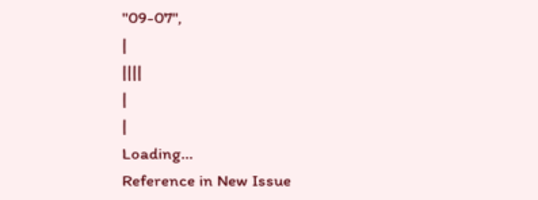"09-07",
|
||||
|
|
Loading…
Reference in New Issue